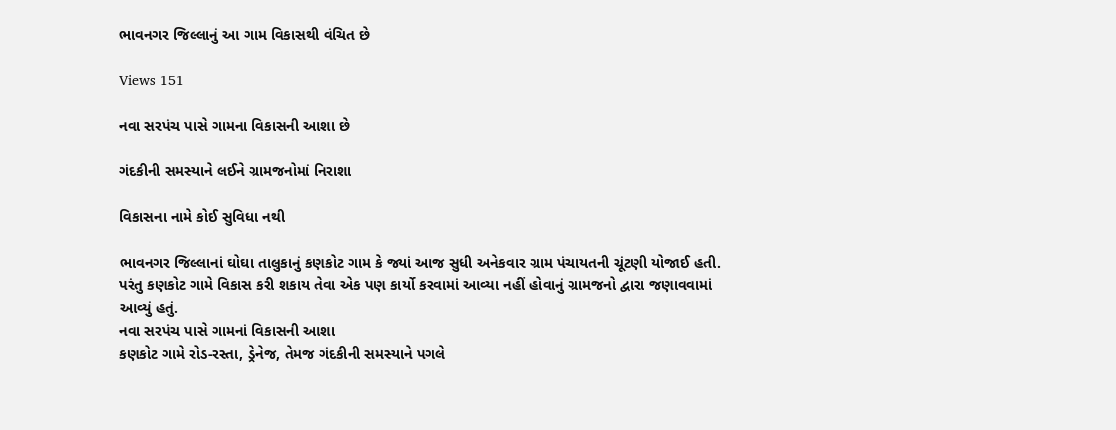ભાવનગર જિલ્લાનું આ ગામ વિકાસથી વંચિત છે

Views 151

નવા સરપંચ પાસે ગામના વિકાસની આશા છે

ગંદકીની સમસ્યાને લઈને ગ્રામજનોમાં નિરાશા

વિકાસના નામે કોઈ સુવિધા નથી

ભાવનગર જિલ્લાનાં ઘોઘા તાલુકાનું કણકોટ ગામ કે જ્યાં આજ સુધી અનેકવાર ગ્રામ પંચાયતની ચૂંટણી યોજાઈ હતી. પરંતુ કણકોટ ગામે વિકાસ કરી શકાય તેવા એક પણ કાર્યો કરવામાં આવ્યા નહીં હોવાનું ગ્રામજનો દ્વારા જણાવવામાં આવ્યું હતું.
નવા સરપંચ પાસે ગામનાં વિકાસની આશા
કણકોટ ગામે રોડ-રસ્તા, ડ્રેનેજ, તેમજ ગંદકીની સમસ્યાને પગલે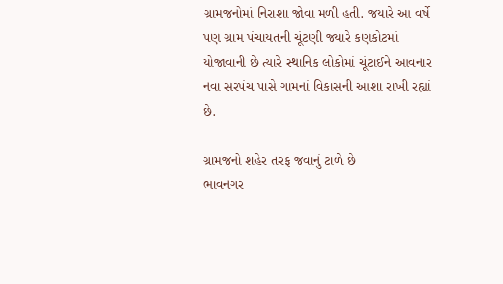ગ્રામજનોમાં નિરાશા જોવા મળી હતી. જયારે આ વર્ષે પણ ગ્રામ પંચાયતની ચૂંટણી જ્યારે કણકોટમાં યોજાવાની છે ત્યારે સ્થાનિક લોકોમાં ચૂંટાઈને આવનાર નવા સરપંચ પાસે ગામનાં વિકાસની આશા રાખી રહ્યાં છે.

ગ્રામજનો શહેર તરફ જવાનું ટાળે છે
ભાવનગર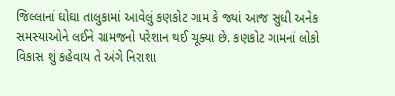જિલ્લાનાં ઘોઘા તાલુકામાં આવેલું કણકોટ ગામ કે જ્યાં આજ સુધી અનેક સમસ્યાઓને લઈને ગ્રામજનો પરેશાન થઈ ચૂક્યા છે. કણકોટ ગામનાં લોકો વિકાસ શું કહેવાય તે અંગે નિરાશા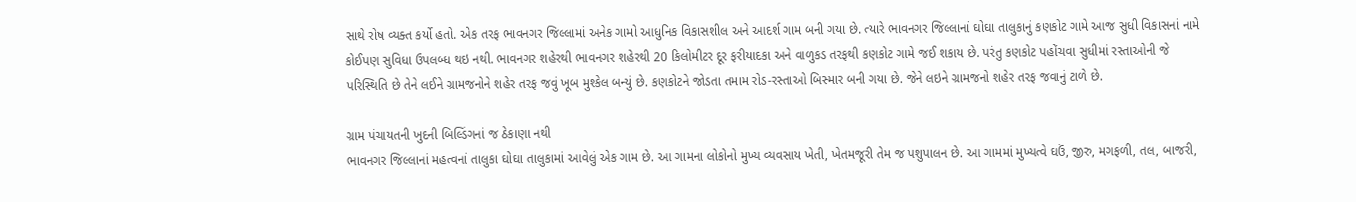સાથે રોષ વ્યક્ત કર્યો હતો. એક તરફ ભાવનગર જિલ્લામાં અનેક ગામો આધુનિક વિકાસશીલ અને આદર્શ ગામ બની ગયા છે. ત્યારે ભાવનગર જિલ્લાનાં ઘોઘા તાલુકાનું કણકોટ ગામે આજ સુધી વિકાસનાં નામે કોઈપણ સુવિધા ઉપલબ્ધ થઇ નથી. ભાવનગર શહેરથી ભાવનગર શહેરથી 20 કિલોમીટર દૂર ફરીયાદકા અને વાળુકડ તરફથી કણકોટ ગામે જઈ શકાય છે. પરંતુ કણકોટ પહોંચવા સુધીમાં રસ્તાઓની જે પરિસ્થિતિ છે તેને લઈને ગ્રામજનોને શહેર તરફ જવું ખૂબ મુશ્કેલ બન્યું છે. કણકોટને જોડતા તમામ રોડ-રસ્તાઓ બિસ્માર બની ગયા છે. જેને લઇને ગ્રામજનો શહેર તરફ જવાનું ટાળે છે.

ગ્રામ પંચાયતની ખુદની બિલ્ડિંગનાં જ ઠેકાણા નથી
ભાવનગર જિલ્લાનાં મહત્વનાં તાલુકા ઘોઘા તાલુકામાં આવેલું એક ગામ છે. આ ગામના લોકોનો મુખ્ય વ્યવસાય ખેતી, ખેતમજૂરી તેમ જ પશુપાલન છે. આ ગામમાં મુખ્યત્વે ઘઉં, જીરુ, મગફળી, તલ, બાજરી,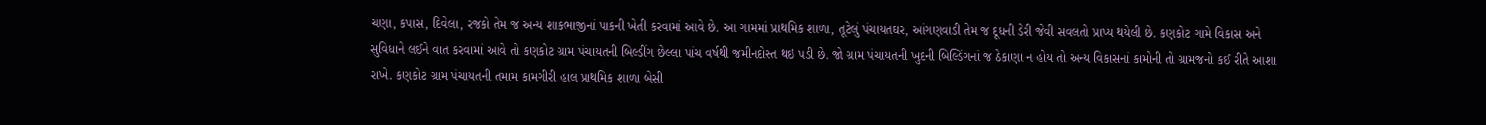ચણા, કપાસ, દિવેલા, રજકો તેમ જ અન્ય શાકભાજીનાં પાકની ખેતી કરવામાં આવે છે. આ ગામમાં પ્રાથમિક શાળા, તૂટેલું પંચાયતઘર, આંગણવાડી તેમ જ દૂધની ડેરી જેવી સવલતો પ્રાપ્ય થયેલી છે. કણકોટ ગામે વિકાસ અને સુવિધાને લઈને વાત કરવામાં આવે તો કણકોટ ગ્રામ પંચાયતની બિલ્ડીંગ છેલ્લા પાંચ વર્ષથી જમીનદોસ્ત થઇ પડી છે. જો ગ્રામ પંચાયતની ખુદની બિલ્ડિંગનાં જ ઠેકાણા ન હોય તો અન્ય વિકાસનાં કામોની તો ગ્રામજનો કઈ રીતે આશા રાખે. કણકોટ ગ્રામ પંચાયતની તમામ કામગીરી હાલ પ્રાથમિક શાળા બેસી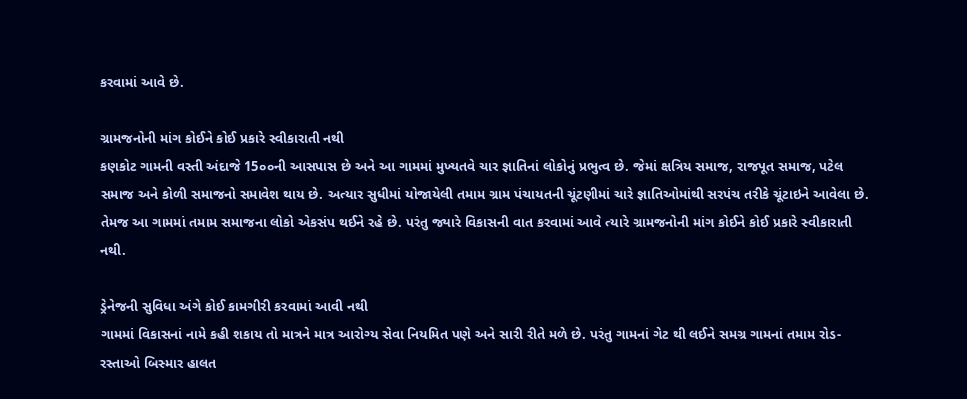કરવામાં આવે છે.

ગ્રામજનોની માંગ કોઈને કોઈ પ્રકારે સ્વીકારાતી નથી
કણકોટ ગામની વસ્તી અંદાજે 15૦૦ની આસપાસ છે અને આ ગામમાં મુખ્યતવે ચાર જ્ઞાતિનાં લોકોનું પ્રભુત્વ છે. જેમાં ક્ષત્રિય સમાજ, રાજપૂત સમાજ, પટેલ સમાજ અને કોળી સમાજનો સમાવેશ થાય છે. અત્યાર સુધીમાં યોજાયેલી તમામ ગ્રામ પંચાયતની ચૂંટણીમાં ચારે જ્ઞાતિઓમાંથી સરપંચ તરીકે ચૂંટાઇને આવેલા છે. તેમજ આ ગામમાં તમામ સમાજના લોકો એકસંપ થઈને રહે છે. પરંતુ જ્યારે વિકાસની વાત કરવામાં આવે ત્યારે ગ્રામજનોની માંગ કોઈને કોઈ પ્રકારે સ્વીકારાતી નથી.

ડ્રેનેજની સુવિધા અંગે કોઈ કામગીરી કરવામાં આવી નથી
ગામમાં વિકાસનાં નામે કહી શકાય તો માત્રને માત્ર આરોગ્ય સેવા નિયમિત પણે અને સારી રીતે મળે છે. પરંતુ ગામનાં ગેટ થી લઈને સમગ્ર ગામનાં તમામ રોડ-રસ્તાઓ બિસ્માર હાલત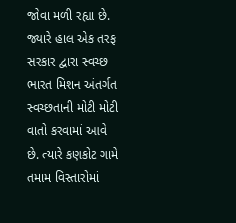જોવા મળી રહ્યા છે. જ્યારે હાલ એક તરફ સરકાર દ્વારા સ્વચ્છ ભારત મિશન અંતર્ગત સ્વચ્છતાની મોટી મોટી વાતો કરવામાં આવે છે. ત્યારે કણકોટ ગામે તમામ વિસ્તારોમાં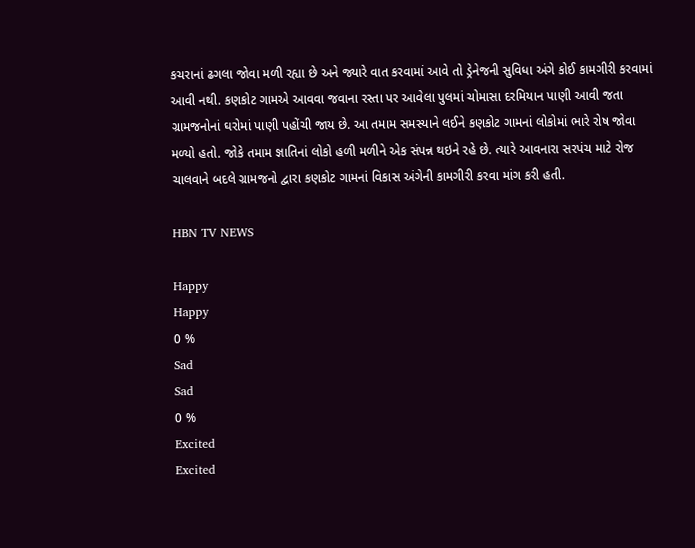કચરાનાં ઢગલા જોવા મળી રહ્યા છે અને જ્યારે વાત કરવામાં આવે તો ડ્રેનેજની સુવિધા અંગે કોઈ કામગીરી કરવામાં આવી નથી. કણકોટ ગામએ આવવા જવાના રસ્તા પર આવેલા પુલમાં ચોમાસા દરમિયાન પાણી આવી જતા ગ્રામજનોનાં ઘરોમાં પાણી પહોંચી જાય છે. આ તમામ સમસ્યાને લઈને કણકોટ ગામનાં લોકોમાં ભારે રોષ જોવા મળ્યો હતો. જોકે તમામ જ્ઞાતિનાં લોકો હળી મળીને એક સંપન્ન થઇને રહે છે. ત્યારે આવનારા સરપંચ માટે રોજ ચાલવાને બદલે ગ્રામજનો દ્વારા કણકોટ ગામનાં વિકાસ અંગેની કામગીરી કરવા માંગ કરી હતી.

HBN TV NEWS

Happy
Happy
0 %
Sad
Sad
0 %
Excited
Excited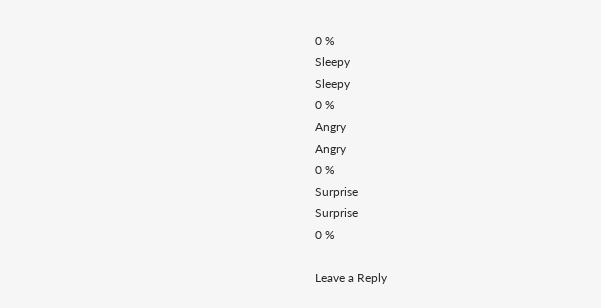0 %
Sleepy
Sleepy
0 %
Angry
Angry
0 %
Surprise
Surprise
0 %

Leave a Reply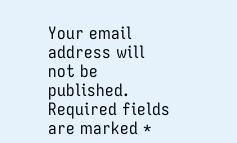Your email address will not be published. Required fields are marked *